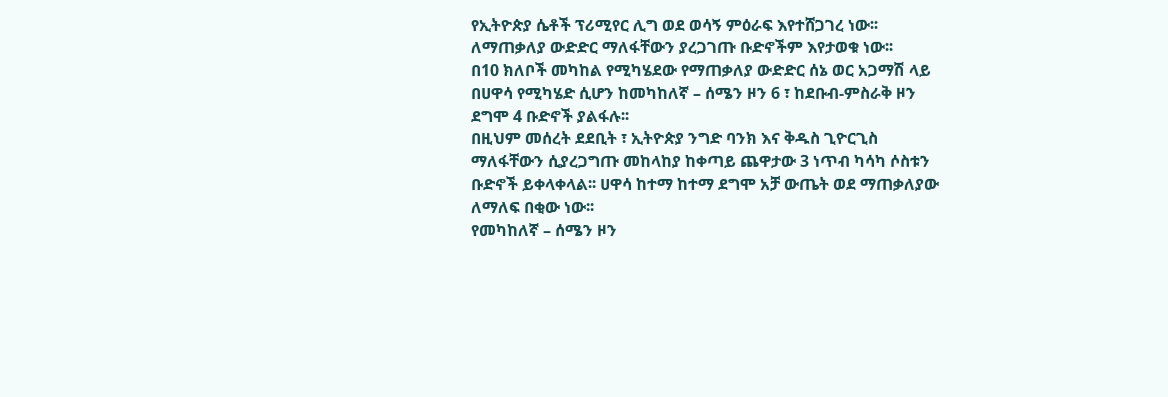የኢትዮጵያ ሴቶች ፕሪሚየር ሊግ ወደ ወሳኝ ምዕራፍ እየተሸጋገረ ነው፡፡ለማጠቃለያ ውድድር ማለፋቸውን ያረጋገጡ ቡድኖችም እየታወቁ ነው፡፡
በ10 ክለቦች መካከል የሚካሄደው የማጠቃለያ ውድድር ሰኔ ወር አጋማሽ ላይ በሀዋሳ የሚካሄድ ሲሆን ከመካከለኛ – ሰሜን ዞን 6 ፣ ከደቡብ-ምስራቅ ዞን ደግሞ 4 ቡድኖች ያልፋሉ፡፡
በዚህም መሰረት ደደቢት ፣ ኢትዮጵያ ንግድ ባንክ እና ቅዱስ ጊዮርጊስ ማለፋቸውን ሲያረጋግጡ መከላከያ ከቀጣይ ጨዋታው 3 ነጥብ ካሳካ ሶስቱን ቡድኖች ይቀላቀላል፡፡ ሀዋሳ ከተማ ከተማ ደግሞ አቻ ውጤት ወደ ማጠቃለያው ለማለፍ በቂው ነው፡፡
የመካከለኛ – ሰሜን ዞን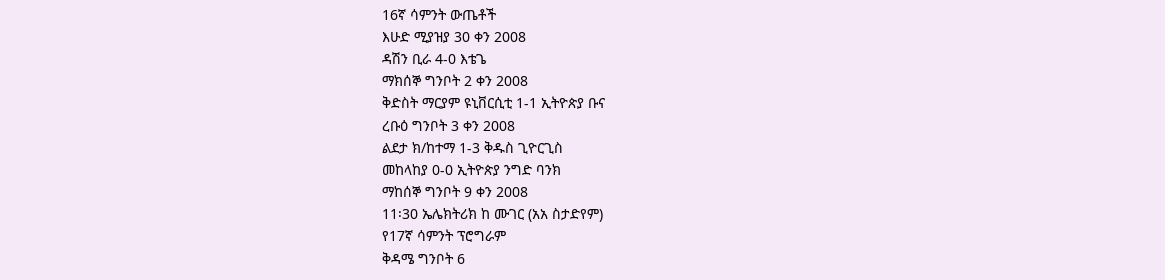16ኛ ሳምንት ውጤቶች
እሁድ ሚያዝያ 30 ቀን 2008
ዳሽን ቢራ 4-0 እቴጌ
ማክሰኞ ግንቦት 2 ቀን 2008
ቅድስት ማርያም ዩኒቨርሲቲ 1-1 ኢትዮጵያ ቡና
ረቡዕ ግንቦት 3 ቀን 2008
ልደታ ክ/ከተማ 1-3 ቅዱስ ጊዮርጊስ
መከላከያ 0-0 ኢትዮጵያ ንግድ ባንክ
ማከሰኞ ግንቦት 9 ቀን 2008
11፡30 ኤሌክትሪክ ከ ሙገር (አአ ስታድየም)
የ17ኛ ሳምንት ፕሮግራም
ቅዳሜ ግንቦት 6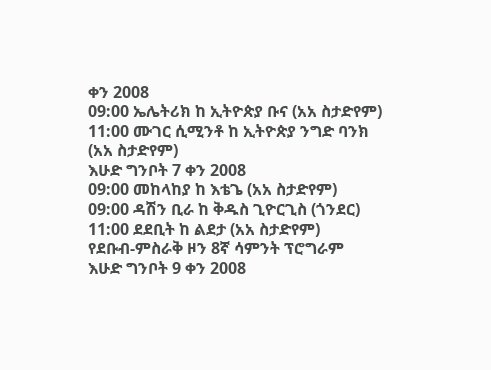ቀን 2008
09:00 ኤሌትሪክ ከ ኢትዮጵያ ቡና (አአ ስታድየም)
11:00 ሙገር ሲሚንቶ ከ ኢትዮጵያ ንግድ ባንክ (አአ ስታድየም)
እሁድ ግንቦት 7 ቀን 2008
09:00 መከላከያ ከ እቴጌ (አአ ስታድየም)
09:00 ዳሽን ቢራ ከ ቅዱስ ጊዮርጊስ (ጎንደር)
11:00 ደደቢት ከ ልደታ (አአ ስታድየም)
የደቡብ-ምስራቅ ዞን 8ኛ ሳምንት ፕሮግራም
እሁድ ግንቦት 9 ቀን 2008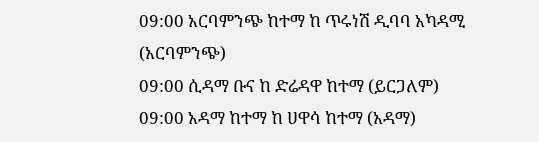09:00 አርባምንጭ ከተማ ከ ጥሩነሽ ዲባባ አካዳሚ (አርባምንጭ)
09:00 ሲዳማ ቡና ከ ድሬዳዋ ከተማ (ይርጋለም)
09:00 አዳማ ከተማ ከ ሀዋሳ ከተማ (አዳማ)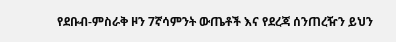የደቡብ-ምስራቅ ዞን 7ኛሳምንት ውጤቶች እና የደረጃ ሰንጠረዥን ይህን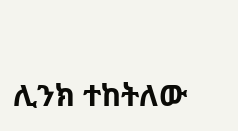ሊንክ ተከትለው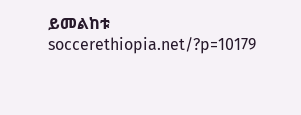ይመልከቱ
soccerethiopia.net/?p=10179